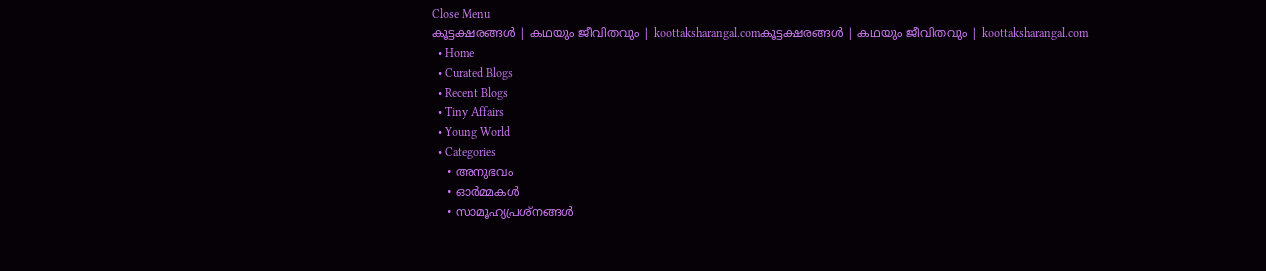Close Menu
കൂട്ടക്ഷരങ്ങൾ | കഥയും ജീവിതവും | koottaksharangal.comകൂട്ടക്ഷരങ്ങൾ | കഥയും ജീവിതവും | koottaksharangal.com
  • Home
  • Curated Blogs
  • Recent Blogs
  • Tiny Affairs
  • Young World
  • Categories
    • അനുഭവം
    • ഓർമ്മകൾ
    • സാമൂഹ്യപ്രശ്നങ്ങൾ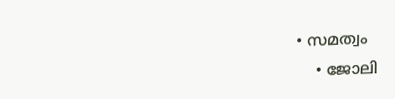• സമത്വം
    • ജോലി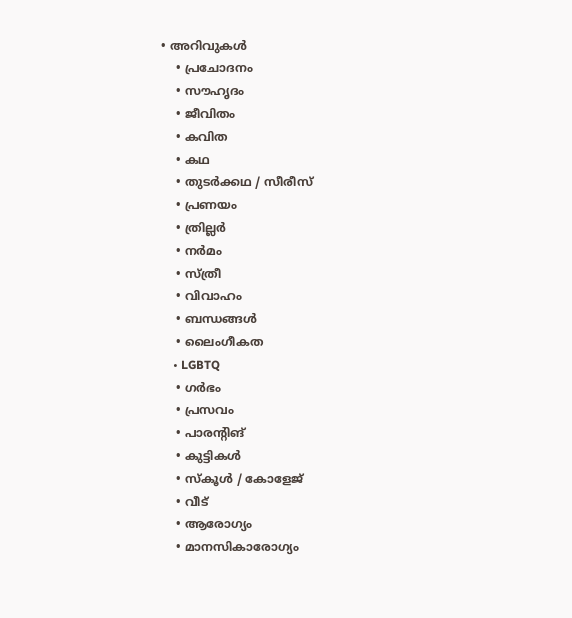• അറിവുകൾ
    • പ്രചോദനം
    • സൗഹൃദം
    • ജീവിതം
    • കവിത
    • കഥ
    • തുടർക്കഥ / സീരീസ്
    • പ്രണയം
    • ത്രില്ലർ
    • നര്‍മം
    • സ്ത്രീ
    • വിവാഹം
    • ബന്ധങ്ങൾ
    • ലൈംഗീകത
    • LGBTQ
    • ഗർഭം
    • പ്രസവം
    • പാരന്റിങ്
    • കുട്ടികൾ
    • സ്‌കൂൾ / കോളേജ്
    • വീട്
    • ആരോഗ്യം
    • മാനസികാരോഗ്യം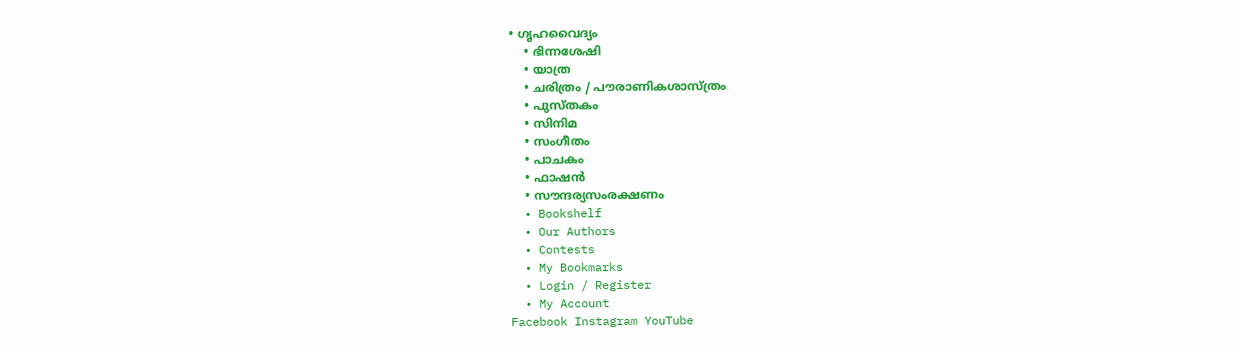• ഗൃഹവൈദ്യം
    • ഭിന്നശേഷി
    • യാത്ര
    • ചരിത്രം / പൗരാണികശാസ്ത്രം
    • പുസ്‌തകം
    • സിനിമ
    • സംഗീതം
    • പാചകം
    • ഫാഷൻ
    • സൗന്ദര്യസംരക്ഷണം
  • Bookshelf
  • Our Authors
  • Contests
  • My Bookmarks
  • Login / Register
  • My Account
Facebook Instagram YouTube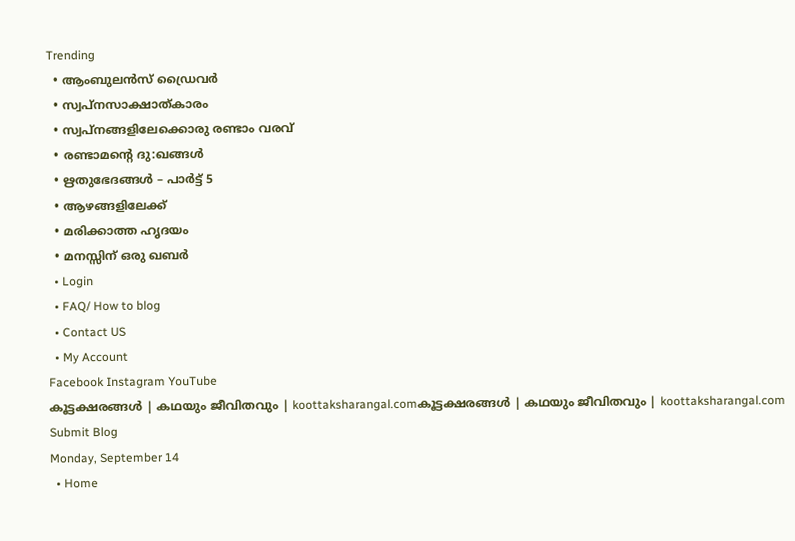Trending
  • ആംബുലൻസ് ഡ്രൈവർ
  • സ്വപ്നസാക്ഷാത്കാരം
  • സ്വപ്നങ്ങളിലേക്കൊരു രണ്ടാം വരവ്
  • രണ്ടാമന്റെ ദു:ഖങ്ങൾ
  • ഋതുഭേദങ്ങൾ – പാർട്ട്‌ 5
  • ആഴങ്ങളിലേക്ക്
  • മരിക്കാത്ത ഹൃദയം
  • മനസ്സിന് ഒരു ഖബർ
  • Login
  • FAQ/ How to blog
  • Contact US
  • My Account
Facebook Instagram YouTube
കൂട്ടക്ഷരങ്ങൾ | കഥയും ജീവിതവും | koottaksharangal.comകൂട്ടക്ഷരങ്ങൾ | കഥയും ജീവിതവും | koottaksharangal.com
Submit Blog
Monday, September 14
  • Home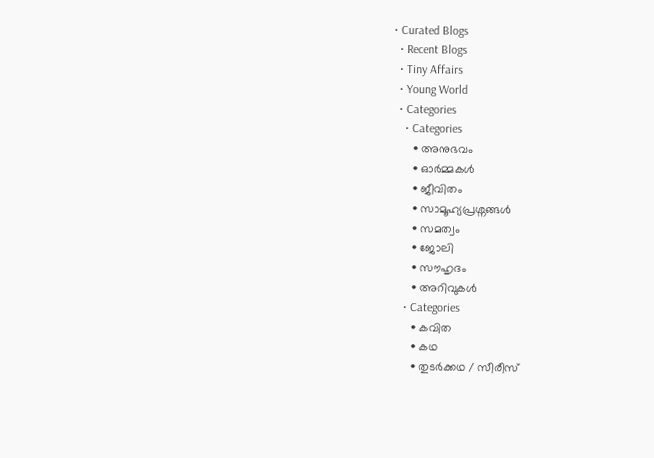• Curated Blogs
  • Recent Blogs
  • Tiny Affairs
  • Young World
  • Categories
    • Categories
      • അനുഭവം
      • ഓർമ്മകൾ
      • ജീവിതം
      • സാമൂഹ്യപ്രശ്നങ്ങൾ
      • സമത്വം
      • ജോലി
      • സൗഹൃദം
      • അറിവുകൾ
    • Categories
      • കവിത
      • കഥ
      • തുടർക്കഥ / സീരീസ്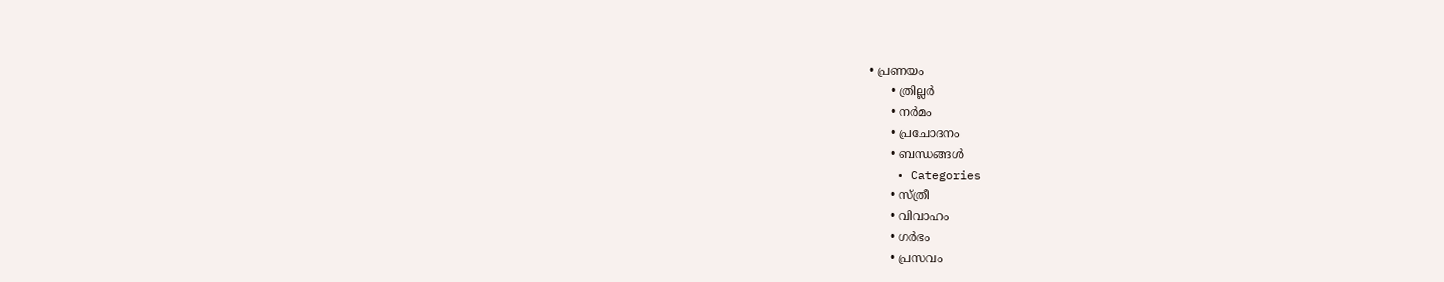• പ്രണയം
      • ത്രില്ലർ
      • നര്‍മം
      • പ്രചോദനം
      • ബന്ധങ്ങൾ
    • Categories
      • സ്ത്രീ
      • വിവാഹം
      • ഗർഭം
      • പ്രസവം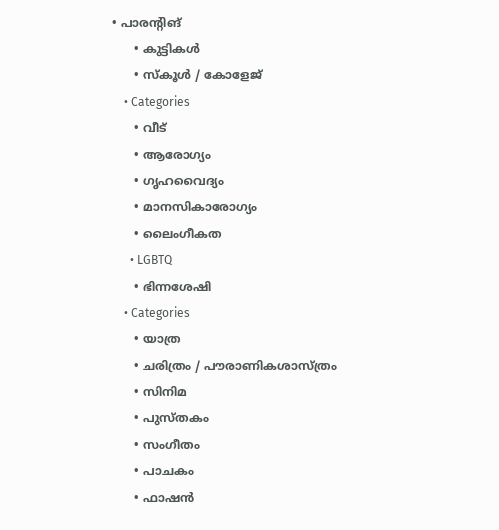• പാരന്റിങ്
      • കുട്ടികൾ
      • സ്‌കൂൾ / കോളേജ്
    • Categories
      • വീട്
      • ആരോഗ്യം
      • ഗൃഹവൈദ്യം
      • മാനസികാരോഗ്യം
      • ലൈംഗീകത
      • LGBTQ
      • ഭിന്നശേഷി
    • Categories
      • യാത്ര
      • ചരിത്രം / പൗരാണികശാസ്ത്രം
      • സിനിമ
      • പുസ്‌തകം
      • സംഗീതം
      • പാചകം
      • ഫാഷൻ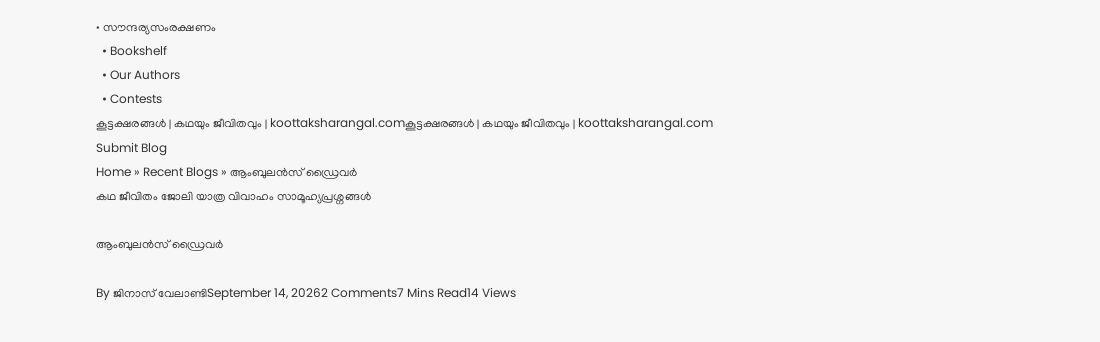• സൗന്ദര്യസംരക്ഷണം
  • Bookshelf
  • Our Authors
  • Contests
കൂട്ടക്ഷരങ്ങൾ | കഥയും ജീവിതവും | koottaksharangal.comകൂട്ടക്ഷരങ്ങൾ | കഥയും ജീവിതവും | koottaksharangal.com
Submit Blog
Home » Recent Blogs » ആംബുലൻസ് ഡ്രൈവർ
കഥ ജീവിതം ജോലി യാത്ര വിവാഹം സാമൂഹ്യപ്രശ്നങ്ങൾ

ആംബുലൻസ് ഡ്രൈവർ

By ജിനാസ് വേലാണ്ടിSeptember 14, 20262 Comments7 Mins Read14 Views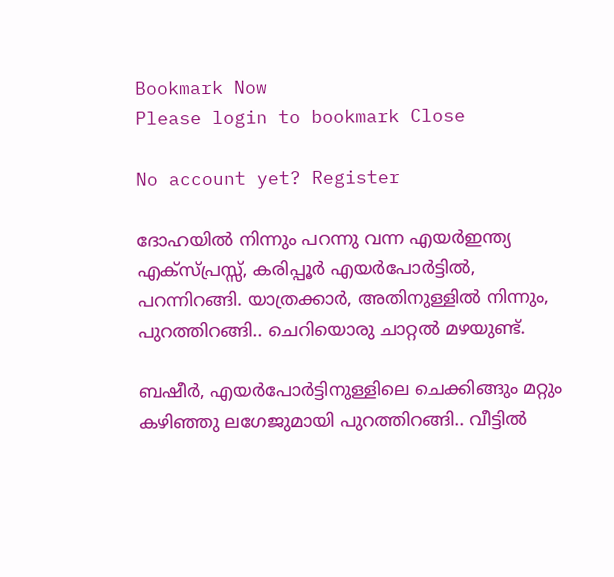Bookmark Now
Please login to bookmark Close

No account yet? Register

ദോഹയിൽ നിന്നും പറന്നു വന്ന എയർഇന്ത്യ എക്സ്പ്രസ്സ്‌, കരിപ്പൂർ എയർപോർട്ടിൽ, പറന്നിറങ്ങി. യാത്രക്കാർ, അതിനുള്ളിൽ നിന്നും, പുറത്തിറങ്ങി.. ചെറിയൊരു ചാറ്റൽ മഴയുണ്ട്.

ബഷീർ, എയർപോർട്ടിനുള്ളിലെ ചെക്കിങ്ങും മറ്റും കഴിഞ്ഞു ലഗേജുമായി പുറത്തിറങ്ങി.. വീട്ടിൽ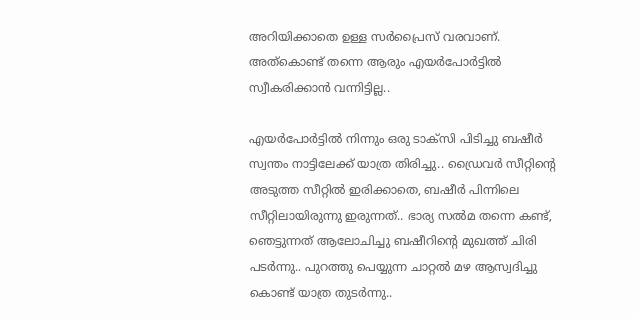അറിയിക്കാതെ ഉള്ള സർപ്രൈസ് വരവാണ്. അത്കൊണ്ട് തന്നെ ആരും എയർപോർട്ടിൽ സ്വീകരിക്കാൻ വന്നിട്ടില്ല..

എയർപോർട്ടിൽ നിന്നും ഒരു ടാക്സി പിടിച്ചു ബഷീർ സ്വന്തം നാട്ടിലേക്ക് യാത്ര തിരിച്ചു.. ഡ്രൈവർ സീറ്റിന്റെ അടുത്ത സീറ്റിൽ ഇരിക്കാതെ, ബഷീർ പിന്നിലെ സീറ്റിലായിരുന്നു ഇരുന്നത്.. ഭാര്യ സൽമ തന്നെ കണ്ട്, ഞെട്ടുന്നത് ആലോചിച്ചു ബഷീറിന്റെ മുഖത്ത് ചിരി പടർന്നു.. പുറത്തു പെയ്യുന്ന ചാറ്റൽ മഴ ആസ്വദിച്ചു കൊണ്ട് യാത്ര തുടർന്നു..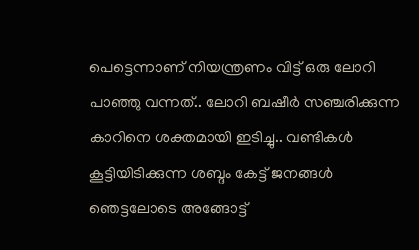പെട്ടെന്നാണ് നിയന്ത്രണം വിട്ട് ഒരു ലോറി പാഞ്ഞു വന്നത്.. ലോറി ബഷീർ സഞ്ചരിക്കുന്ന കാറിനെ ശക്തമായി ഇടിച്ചു.. വണ്ടികൾ കൂട്ടിയിടിക്കുന്ന ശബ്ദം കേട്ട് ജനങ്ങൾ ഞെട്ടലോടെ അങ്ങോട്ട്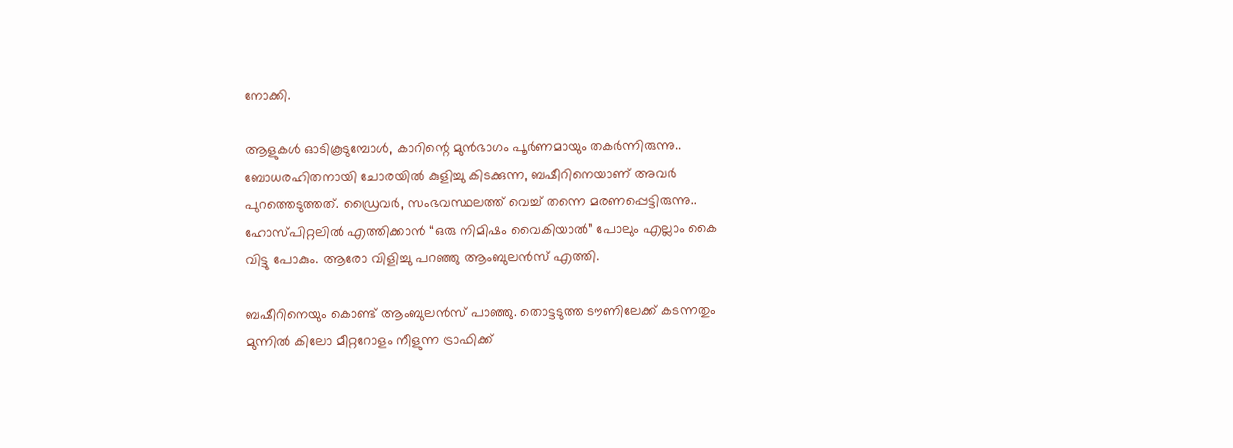നോക്കി.

ആളുകൾ ഓടികൂടുമ്പോൾ, കാറിന്റെ മുൻഭാഗം പൂർണമായും തകർന്നിരുന്നു.. ബോധരഹിതനായി ചോരയിൽ കുളിച്ചു കിടക്കുന്ന, ബഷീറിനെയാണ് അവർ പുറത്തെടുത്തത്. ഡ്രൈവർ, സംഭവസ്ഥലത്ത് വെച്ച് തന്നെ മരണപ്പെട്ടിരുന്നു.. ഹോസ്പിറ്റലിൽ എത്തിക്കാൻ “ഒരു നിമിഷം വൈകിയാൽ” പോലും എല്ലാം കൈ വിട്ടു പോകും. ആരോ വിളിച്ചു പറഞ്ഞു ആംബുലൻസ് എത്തി.

ബഷീറിനെയും കൊണ്ട് ആംബുലൻസ് പാഞ്ഞു. തൊട്ടടുത്ത ടൗണിലേക്ക് കടന്നതും മുന്നിൽ കിലോ മീറ്ററോളം നീളുന്ന ട്രാഫിക്ക്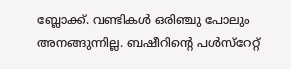ബ്ലോക്ക്‌. വണ്ടികൾ ഒരിഞ്ചു പോലും അനങ്ങുന്നില്ല. ബഷീറിന്റെ പൾസ്റേറ്റ്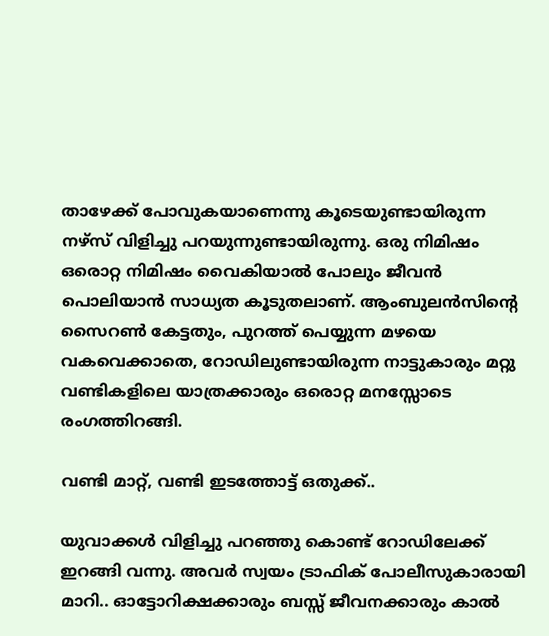താഴേക്ക് പോവുകയാണെന്നു കൂടെയുണ്ടായിരുന്ന നഴ്സ് വിളിച്ചു പറയുന്നുണ്ടായിരുന്നു. ഒരു നിമിഷം ഒരൊറ്റ നിമിഷം വൈകിയാൽ പോലും ജീവൻ പൊലിയാൻ സാധ്യത കൂടുതലാണ്. ആംബുലൻസിന്റെ സൈറൺ കേട്ടതും, പുറത്ത് പെയ്യുന്ന മഴയെ വകവെക്കാതെ, റോഡിലുണ്ടായിരുന്ന നാട്ടുകാരും മറ്റു വണ്ടികളിലെ യാത്രക്കാരും ഒരൊറ്റ മനസ്സോടെ രംഗത്തിറങ്ങി.

വണ്ടി മാറ്റ്, വണ്ടി ഇടത്തോട്ട് ഒതുക്ക്..

യുവാക്കൾ വിളിച്ചു പറഞ്ഞു കൊണ്ട് റോഡിലേക്ക് ഇറങ്ങി വന്നു. അവർ സ്വയം ട്രാഫിക് പോലീസുകാരായി മാറി.. ഓട്ടോറിക്ഷക്കാരും ബസ്സ്‌ ജീവനക്കാരും കാൽ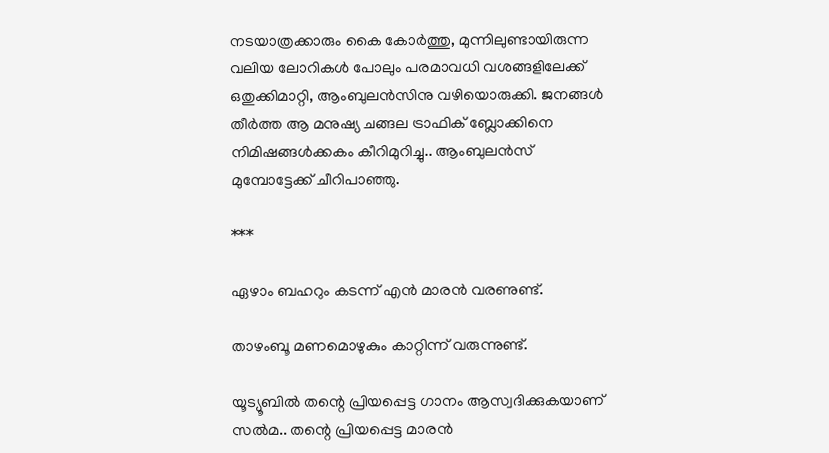നടയാത്രക്കാരും കൈ കോർത്തു, മുന്നിലുണ്ടായിരുന്ന വലിയ ലോറികൾ പോലും പരമാവധി വശങ്ങളിലേക്ക് ഒതുക്കിമാറ്റി, ആംബുലൻസിനു വഴിയൊരുക്കി. ജനങ്ങൾ തീർത്ത ആ മനുഷ്യ ചങ്ങല ട്രാഫിക് ബ്ലോക്കിനെ നിമിഷങ്ങൾക്കകം കീറിമുറിച്ചു.. ആംബുലൻസ് മുമ്പോട്ടേക്ക് ചീറിപാഞ്ഞു.

***

ഏഴാം ബഹറും കടന്ന് എൻ മാരൻ വരണുണ്ട്.

താഴംബൂ മണമൊഴുകും കാറ്റിന്ന് വരുന്നുണ്ട്.

യൂട്യൂബിൽ തന്റെ പ്രിയപ്പെട്ട ഗാനം ആസ്വദിക്കുകയാണ് സൽമ.. തന്റെ പ്രിയപ്പെട്ട മാരൻ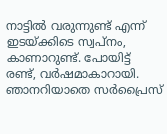നാട്ടിൽ വരുന്നുണ്ട് എന്ന് ഇടയ്ക്കിടെ സ്വപ്നം, കാണാറുണ്ട്. പോയിട്ട് രണ്ട്, വർഷമാകാറായി. ഞാനറിയാതെ സർപ്രൈസ്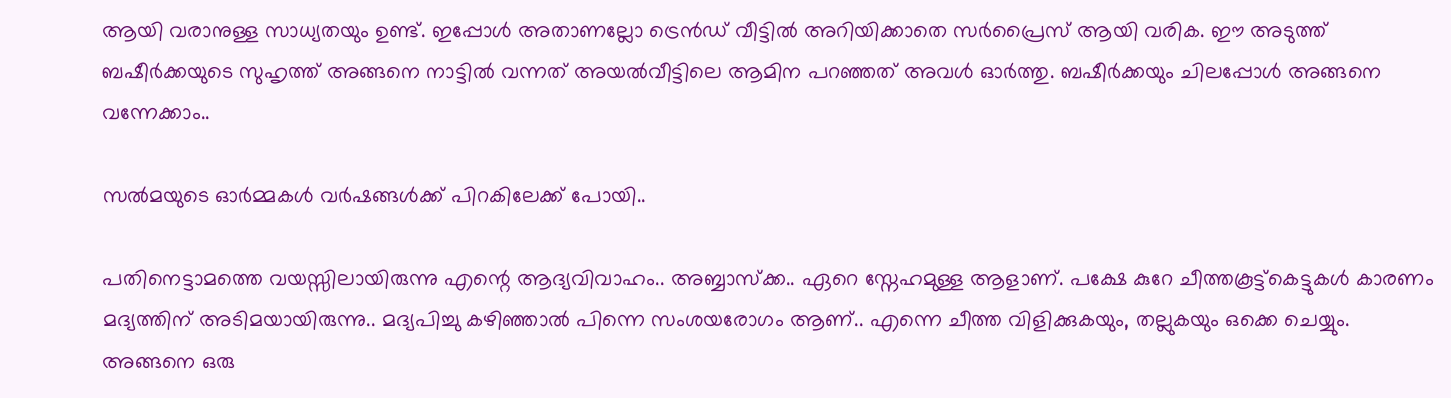ആയി വരാനുള്ള സാധ്യതയും ഉണ്ട്. ഇപ്പോൾ അതാണല്ലോ ട്രെൻഡ് വീട്ടിൽ അറിയിക്കാതെ സർപ്രൈസ് ആയി വരിക. ഈ അടുത്ത് ബഷീർക്കയുടെ സുഹൃത്ത് അങ്ങനെ നാട്ടിൽ വന്നത് അയൽവീട്ടിലെ ആമിന പറഞ്ഞത് അവൾ ഓർത്തു. ബഷീർക്കയും ചിലപ്പോൾ അങ്ങനെ വന്നേക്കാം..

സൽമയുടെ ഓർമ്മകൾ വർഷങ്ങൾക്ക് പിറകിലേക്ക് പോയി..

പതിനെട്ടാമത്തെ വയസ്സിലായിരുന്നു എന്റെ ആദ്യവിവാഹം.. അബ്ബാസ്‌ക്ക.. ഏറെ സ്നേഹമുള്ള ആളാണ്. പക്ഷേ കുറേ ചീത്തകൂട്ട്കെട്ടുകൾ കാരണം മദ്യത്തിന് അടിമയായിരുന്നു.. മദ്യപിച്ചു കഴിഞ്ഞാൽ പിന്നെ സംശയരോഗം ആണ്.. എന്നെ ചീത്ത വിളിക്കുകയും, തല്ലുകയും ഒക്കെ ചെയ്യും. അങ്ങനെ ഒരു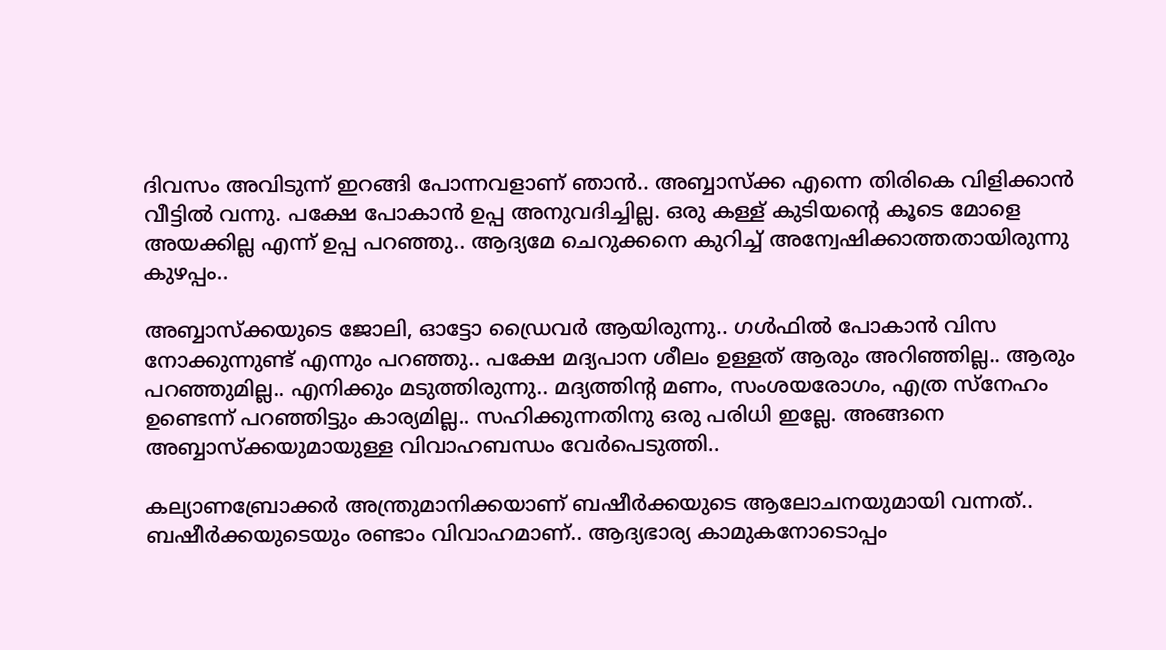ദിവസം അവിടുന്ന് ഇറങ്ങി പോന്നവളാണ് ഞാൻ.. അബ്ബാസ്‌ക്ക എന്നെ തിരികെ വിളിക്കാൻ വീട്ടിൽ വന്നു. പക്ഷേ പോകാൻ ഉപ്പ അനുവദിച്ചില്ല. ഒരു കള്ള് കുടിയന്റെ കൂടെ മോളെ അയക്കില്ല എന്ന് ഉപ്പ പറഞ്ഞു.. ആദ്യമേ ചെറുക്കനെ കുറിച്ച് അന്വേഷിക്കാത്തതായിരുന്നു കുഴപ്പം..

അബ്ബാസ്‌ക്കയുടെ ജോലി, ഓട്ടോ ഡ്രൈവർ ആയിരുന്നു.. ഗൾഫിൽ പോകാൻ വിസ നോക്കുന്നുണ്ട് എന്നും പറഞ്ഞു.. പക്ഷേ മദ്യപാന ശീലം ഉള്ളത് ആരും അറിഞ്ഞില്ല.. ആരും പറഞ്ഞുമില്ല.. എനിക്കും മടുത്തിരുന്നു.. മദ്യത്തിന്റ മണം, സംശയരോഗം, എത്ര സ്നേഹം ഉണ്ടെന്ന് പറഞ്ഞിട്ടും കാര്യമില്ല.. സഹിക്കുന്നതിനു ഒരു പരിധി ഇല്ലേ. അങ്ങനെ അബ്ബാസ്‌ക്കയുമായുള്ള വിവാഹബന്ധം വേർപെടുത്തി..

കല്യാണബ്രോക്കർ അന്ത്രുമാനിക്കയാണ് ബഷീർക്കയുടെ ആലോചനയുമായി വന്നത്.. ബഷീർക്കയുടെയും രണ്ടാം വിവാഹമാണ്.. ആദ്യഭാര്യ കാമുകനോടൊപ്പം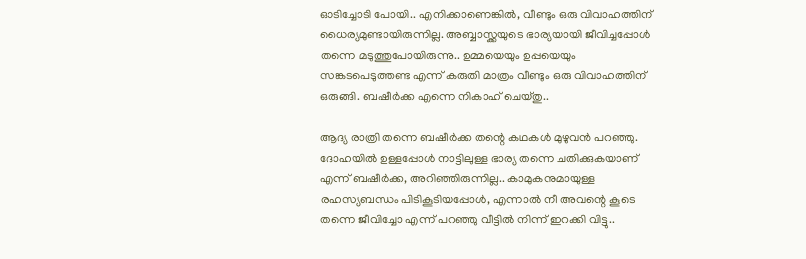ഓടിച്ചോടി പോയി.. എനിക്കാണെങ്കിൽ, വീണ്ടും ഒരു വിവാഹത്തിന് ധൈര്യമുണ്ടായിരുന്നില്ല. അബ്ബാസ്ക്കയുടെ ഭാര്യയായി ജീവിച്ചപ്പോൾ തന്നെ മടുത്തുപോയിരുന്നു.. ഉമ്മയെയും ഉപ്പയെയും സങ്കടപെടുത്തണ്ട എന്ന് കരുതി മാത്രം വീണ്ടും ഒരു വിവാഹത്തിന് ഒരുങ്ങി. ബഷീർക്ക എന്നെ നികാഹ് ചെയ്തു..

ആദ്യ രാത്രി തന്നെ ബഷീർക്ക തന്റെ കഥകൾ മുഴുവൻ പറഞ്ഞു. ദോഹയിൽ ഉള്ളപ്പോൾ നാട്ടിലുള്ള ഭാര്യ തന്നെ ചതിക്കുകയാണ് എന്ന് ബഷീർക്ക, അറിഞ്ഞിരുന്നില്ല.. കാമുകനുമായുള്ള രഹസ്യബന്ധം പിടികൂടിയപ്പോൾ, എന്നാൽ നീ അവന്റെ കൂടെ തന്നെ ജീവിച്ചോ എന്ന് പറഞ്ഞു വീട്ടിൽ നിന്ന് ഇറക്കി വിട്ടു..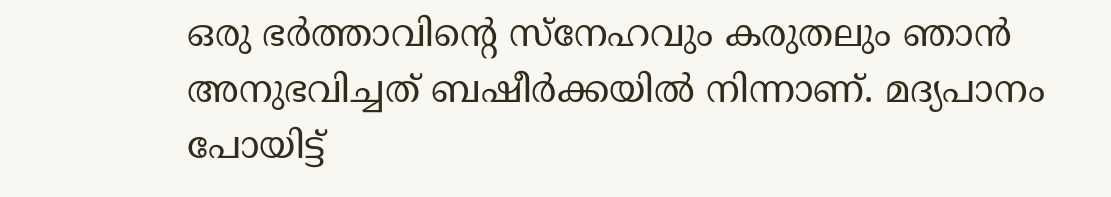ഒരു ഭർത്താവിന്റെ സ്നേഹവും കരുതലും ഞാൻ അനുഭവിച്ചത് ബഷീർക്കയിൽ നിന്നാണ്. മദ്യപാനം പോയിട്ട്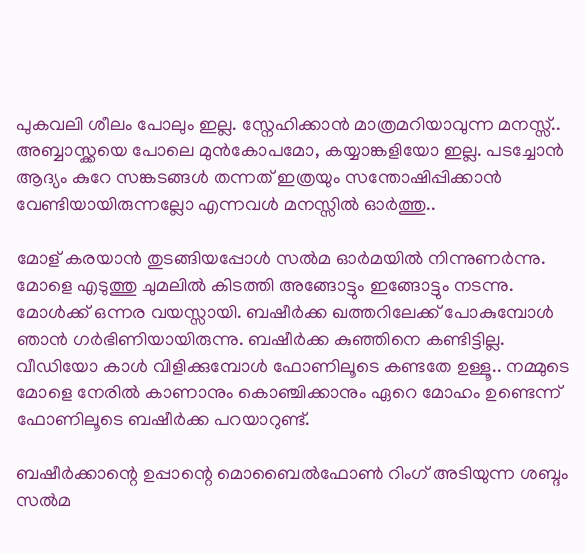പുകവലി ശീലം പോലും ഇല്ല. സ്നേഹിക്കാൻ മാത്രമറിയാവുന്ന മനസ്സ്.. അബ്ബാസ്ക്കയെ പോലെ മുൻകോപമോ, കയ്യാങ്കളിയോ ഇല്ല. പടച്ചോൻ ആദ്യം കുറേ സങ്കടങ്ങൾ തന്നത് ഇത്രയും സന്തോഷിപ്പിക്കാൻ വേണ്ടിയായിരുന്നല്ലോ എന്നവൾ മനസ്സിൽ ഓർത്തു..

മോള് കരയാൻ തുടങ്ങിയപ്പോൾ സൽമ ഓർമയിൽ നിന്നുണർന്നു. മോളെ എടുത്തു ചുമലിൽ കിടത്തി അങ്ങോട്ടും ഇങ്ങോട്ടും നടന്നു. മോൾക്ക് ഒന്നര വയസ്സായി. ബഷീർക്ക ഖത്തറിലേക്ക് പോകുമ്പോൾ ഞാൻ ഗർഭിണിയായിരുന്നു. ബഷീർക്ക കുഞ്ഞിനെ കണ്ടിട്ടില്ല. വീഡിയോ കാൾ വിളിക്കുമ്പോൾ ഫോണിലൂടെ കണ്ടതേ ഉള്ളൂ.. നമ്മുടെ മോളെ നേരിൽ കാണാനും കൊഞ്ചിക്കാനും ഏറെ മോഹം ഉണ്ടെന്ന് ഫോണിലൂടെ ബഷീർക്ക പറയാറുണ്ട്.

ബഷീർക്കാന്റെ ഉപ്പാന്റെ മൊബൈൽഫോൺ റിംഗ് അടിയുന്ന ശബ്ദം സൽമ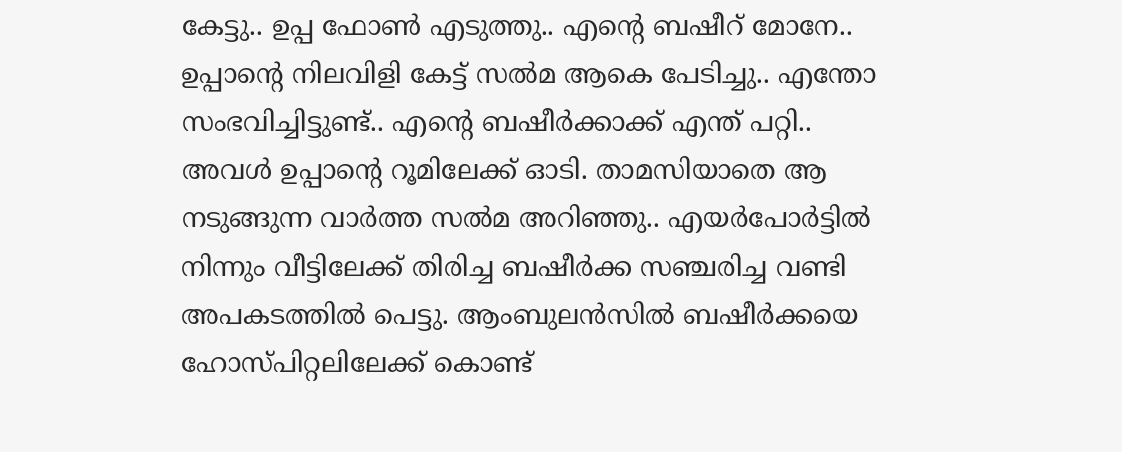കേട്ടു.. ഉപ്പ ഫോൺ എടുത്തു.. എന്റെ ബഷീറ് മോനേ.. ഉപ്പാന്റെ നിലവിളി കേട്ട് സൽമ ആകെ പേടിച്ചു.. എന്തോ സംഭവിച്ചിട്ടുണ്ട്.. എന്റെ ബഷീർക്കാക്ക് എന്ത് പറ്റി.. അവൾ ഉപ്പാന്റെ റൂമിലേക്ക് ഓടി. താമസിയാതെ ആ നടുങ്ങുന്ന വാർത്ത സൽമ അറിഞ്ഞു.. എയർപോർട്ടിൽ നിന്നും വീട്ടിലേക്ക് തിരിച്ച ബഷീർക്ക സഞ്ചരിച്ച വണ്ടി അപകടത്തിൽ പെട്ടു. ആംബുലൻസിൽ ബഷീർക്കയെ ഹോസ്പിറ്റലിലേക്ക് കൊണ്ട്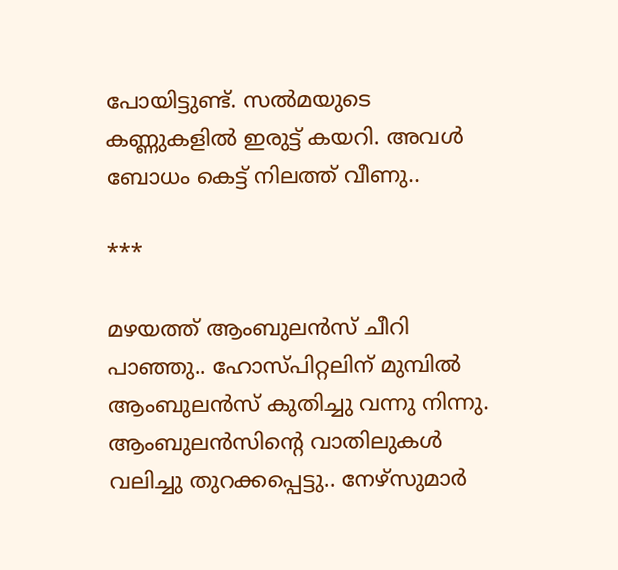പോയിട്ടുണ്ട്. സൽമയുടെ കണ്ണുകളിൽ ഇരുട്ട് കയറി. അവൾ ബോധം കെട്ട് നിലത്ത് വീണു..

***

മഴയത്ത് ആംബുലൻസ് ചീറി പാഞ്ഞു.. ഹോസ്പിറ്റലിന് മുമ്പിൽ ആംബുലൻസ് കുതിച്ചു വന്നു നിന്നു. ആംബുലൻസിന്റെ വാതിലുകൾ വലിച്ചു തുറക്കപ്പെട്ടു.. നേഴ്‌സുമാർ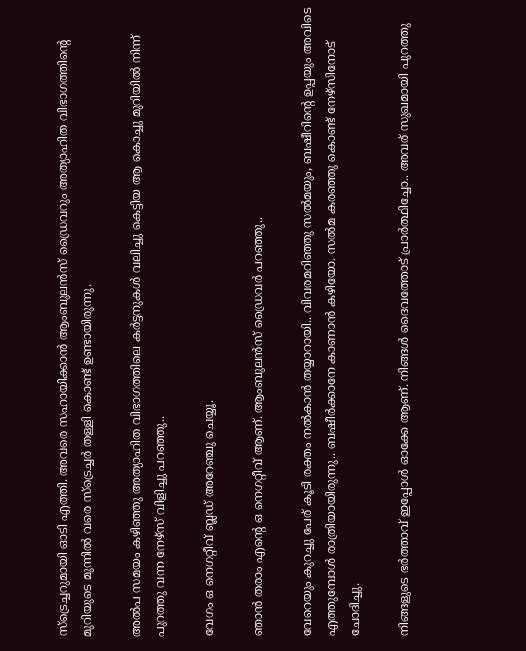സ്‌ട്രെച്ചറുമായി ഓടി എത്തി. അവരെ സഹായിക്കാൻ ആംബുലൻസ് ഡ്രൈവറും അത്യാഹിത വിഭാഗത്തിന്റെ മുറിയുടെ മുന്നിൽ വരെ സ്‌ട്രെച്ചർ തള്ളി കൊണ്ട് ഉണ്ടായിരുന്നു.

അൽപ സമയം കഴിഞ്ഞു അത്യാഹിത വിഭാഗത്തിലെ കർട്ടനുകൾ വലിച്ചു കെട്ടിയ ആ കൊച്ചു മുറിയിൽ നിന്ന് പുറത്തു വന്ന നേഴ്സ് വിളിച്ചു പറഞ്ഞു..

വേഗം ഒ നെഗറ്റീവ് ബ്ലഡ് അറേഞ്ചു ചെയ്യൂ.

ഞാൻ തരാം എന്റെ ഒ നെഗറ്റീവ് ആണ്. ആംബുലൻസ് ഡ്രൈവർ പറഞ്ഞു..

വേറെയും കുറച്ചു പേര് കൂടി രക്തം നൽകാൻ തയ്യാറായി.. വിവരമറിഞ്ഞു സൽമയും, ബഷീറിന്റെ ഉപ്പയും അവിടെ എത്തുമ്പോൾ രാത്രിയായിരുന്നു.. ബഷീർക്കാനേ കാണാൻ കഴിയോ. സൽമ കരഞ്ഞു കൊണ്ട് നേഴ്സിനോട്‌ ചോദിച്ചു.

നിങ്ങളുടെ ഭർത്താവ് ഇപ്പോൾ ഓക്കേ ആണ്. നിങ്ങൾ ദൈവത്തോട് പ്രാർത്ഥിച്ചോ.. അവര് സുഖമായി പുറത്തു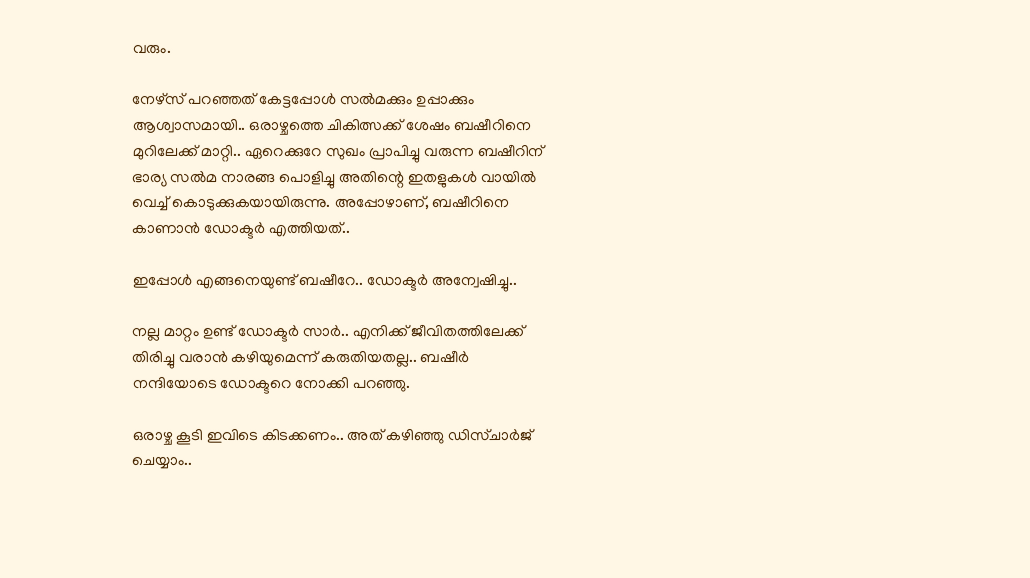വരും.

നേഴ്സ് പറഞ്ഞത് കേട്ടപ്പോൾ സൽമക്കും ഉപ്പാക്കും ആശ്വാസമായി.. ഒരാഴ്ചത്തെ ചികിത്സക്ക് ശേഷം ബഷീറിനെ മുറിലേക്ക് മാറ്റി.. ഏറെക്കുറേ സുഖം പ്രാപിച്ചു വരുന്ന ബഷീറിന് ഭാര്യ സൽമ നാരങ്ങ പൊളിച്ചു അതിന്റെ ഇതളുകൾ വായിൽ വെച്ച് കൊടുക്കുകയായിരുന്നു. അപ്പോഴാണ്, ബഷീറിനെ കാണാൻ ഡോക്ടർ എത്തിയത്..

ഇപ്പോൾ എങ്ങനെയുണ്ട് ബഷീറേ.. ഡോക്ടർ അന്വേഷിച്ചു..

നല്ല മാറ്റം ഉണ്ട് ഡോക്ടർ സാർ.. എനിക്ക് ജീവിതത്തിലേക്ക് തിരിച്ചു വരാൻ കഴിയുമെന്ന് കരുതിയതല്ല.. ബഷീർ നന്ദിയോടെ ഡോക്ടറെ നോക്കി പറഞ്ഞു.

ഒരാഴ്ച കൂടി ഇവിടെ കിടക്കണം.. അത് കഴിഞ്ഞു ഡിസ്ചാർജ് ചെയ്യാം..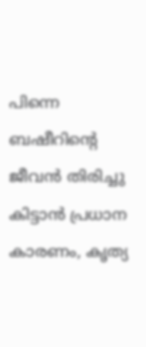പിന്നെ ബഷീറിന്റെ ജീവൻ തിരിച്ചു കിട്ടാൻ പ്രധാന കാരണം, കൃത്യ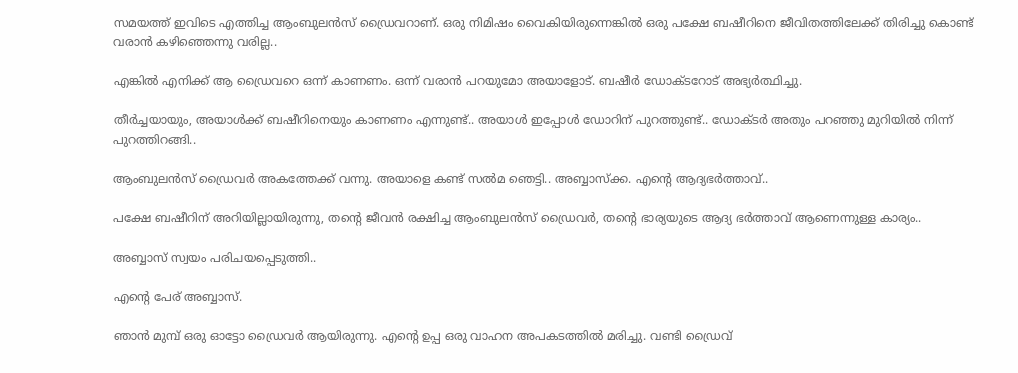സമയത്ത് ഇവിടെ എത്തിച്ച ആംബുലൻസ് ഡ്രൈവറാണ്. ഒരു നിമിഷം വൈകിയിരുന്നെങ്കിൽ ഒരു പക്ഷേ ബഷീറിനെ ജീവിതത്തിലേക്ക് തിരിച്ചു കൊണ്ട് വരാൻ കഴിഞ്ഞെന്നു വരില്ല..

എങ്കിൽ എനിക്ക് ആ ഡ്രൈവറെ ഒന്ന് കാണണം. ഒന്ന് വരാൻ പറയുമോ അയാളോട്. ബഷീർ ഡോക്ടറോട് അഭ്യർത്ഥിച്ചു.

തീർച്ചയായും, അയാൾക്ക് ബഷീറിനെയും കാണണം എന്നുണ്ട്.. അയാൾ ഇപ്പോൾ ഡോറിന് പുറത്തുണ്ട്.. ഡോക്ടർ അതും പറഞ്ഞു മുറിയിൽ നിന്ന് പുറത്തിറങ്ങി..

ആംബുലൻസ് ഡ്രൈവർ അകത്തേക്ക് വന്നു. അയാളെ കണ്ട് സൽമ ഞെട്ടി.. അബ്ബാസ്ക്ക. എന്റെ ആദ്യഭർത്താവ്..

പക്ഷേ ബഷീറിന് അറിയില്ലായിരുന്നു, തന്റെ ജീവൻ രക്ഷിച്ച ആംബുലൻസ് ഡ്രൈവർ, തന്റെ ഭാര്യയുടെ ആദ്യ ഭർത്താവ് ആണെന്നുള്ള കാര്യം..

അബ്ബാസ് സ്വയം പരിചയപ്പെടുത്തി..

എന്റെ പേര് അബ്ബാസ്.

ഞാൻ മുമ്പ് ഒരു ഓട്ടോ ഡ്രൈവർ ആയിരുന്നു. എന്റെ ഉപ്പ ഒരു വാഹന അപകടത്തിൽ മരിച്ചു. വണ്ടി ഡ്രൈവ്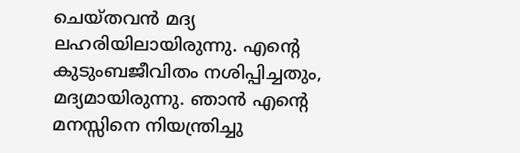ചെയ്തവൻ മദ്യ ലഹരിയിലായിരുന്നു. എന്റെ കുടുംബജീവിതം നശിപ്പിച്ചതും, മദ്യമായിരുന്നു. ഞാൻ എന്റെ മനസ്സിനെ നിയന്ത്രിച്ചു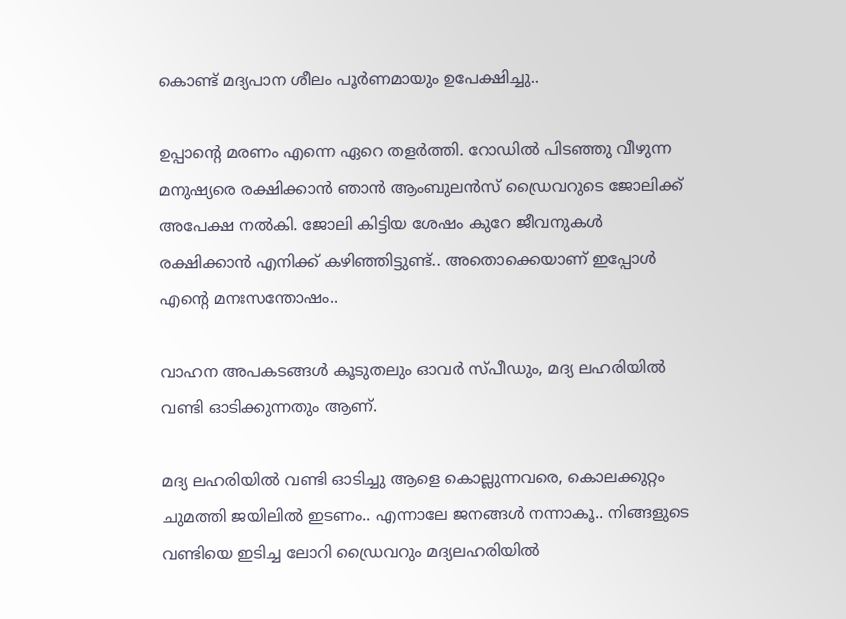കൊണ്ട് മദ്യപാന ശീലം പൂർണമായും ഉപേക്ഷിച്ചു..

ഉപ്പാന്റെ മരണം എന്നെ ഏറെ തളർത്തി. റോഡിൽ പിടഞ്ഞു വീഴുന്ന മനുഷ്യരെ രക്ഷിക്കാൻ ഞാൻ ആംബുലൻസ് ഡ്രൈവറുടെ ജോലിക്ക് അപേക്ഷ നൽകി. ജോലി കിട്ടിയ ശേഷം കുറേ ജീവനുകൾ രക്ഷിക്കാൻ എനിക്ക് കഴിഞ്ഞിട്ടുണ്ട്.. അതൊക്കെയാണ്‌ ഇപ്പോൾ എന്റെ മനഃസന്തോഷം..

വാഹന അപകടങ്ങൾ കൂടുതലും ഓവർ സ്പീഡും, മദ്യ ലഹരിയിൽ വണ്ടി ഓടിക്കുന്നതും ആണ്.

മദ്യ ലഹരിയിൽ വണ്ടി ഓടിച്ചു ആളെ കൊല്ലുന്നവരെ, കൊലക്കുറ്റം ചുമത്തി ജയിലിൽ ഇടണം.. എന്നാലേ ജനങ്ങൾ നന്നാകൂ.. നിങ്ങളുടെ വണ്ടിയെ ഇടിച്ച ലോറി ഡ്രൈവറും മദ്യലഹരിയിൽ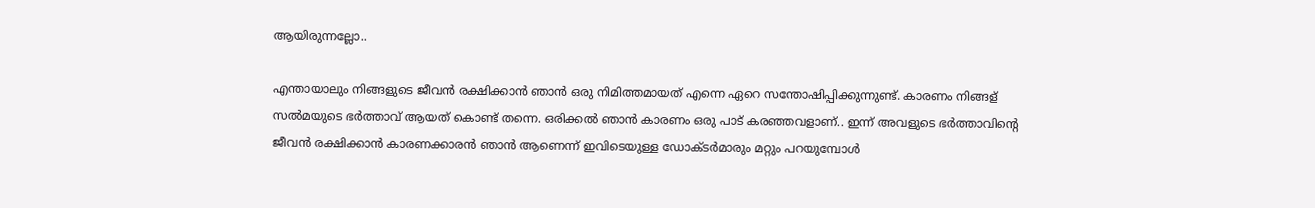ആയിരുന്നല്ലോ..

എന്തായാലും നിങ്ങളുടെ ജീവൻ രക്ഷിക്കാൻ ഞാൻ ഒരു നിമിത്തമായത് എന്നെ ഏറെ സന്തോഷിപ്പിക്കുന്നുണ്ട്. കാരണം നിങ്ങള് സൽമയുടെ ഭർത്താവ് ആയത് കൊണ്ട് തന്നെ. ഒരിക്കൽ ഞാൻ കാരണം ഒരു പാട് കരഞ്ഞവളാണ്.. ഇന്ന് അവളുടെ ഭർത്താവിന്റെ ജീവൻ രക്ഷിക്കാൻ കാരണക്കാരൻ ഞാൻ ആണെന്ന് ഇവിടെയുള്ള ഡോക്ടർമാരും മറ്റും പറയുമ്പോൾ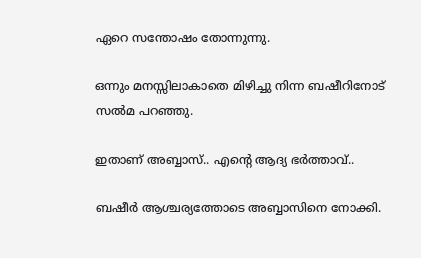ഏറെ സന്തോഷം തോന്നുന്നു.

ഒന്നും മനസ്സിലാകാതെ മിഴിച്ചു നിന്ന ബഷീറിനോട് സൽമ പറഞ്ഞു.

ഇതാണ് അബ്ബാസ്.. എന്റെ ആദ്യ ഭർത്താവ്..

ബഷീർ ആശ്ചര്യത്തോടെ അബ്ബാസിനെ നോക്കി.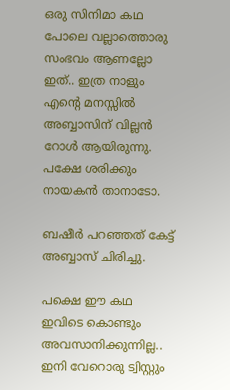ഒരു സിനിമാ കഥ പോലെ വല്ലാത്തൊരു സംഭവം ആണല്ലോ ഇത്.. ഇത്ര നാളും എന്റെ മനസ്സിൽ അബ്ബാസിന് വില്ലൻ റോൾ ആയിരുന്നു. പക്ഷേ ശരിക്കും നായകൻ താനാടോ.

ബഷീർ പറഞ്ഞത് കേട്ട് അബ്ബാസ് ചിരിച്ചു.

പക്ഷെ ഈ കഥ ഇവിടെ കൊണ്ടും അവസാനിക്കുന്നില്ല.. ഇനി വേറൊരു ട്വിസ്റ്റും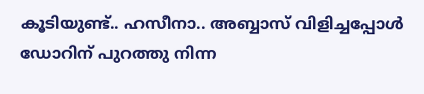കൂടിയുണ്ട്.. ഹസീനാ.. അബ്ബാസ് വിളിച്ചപ്പോൾ ഡോറിന് പുറത്തു നിന്ന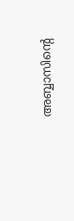അബ്ബാസിന്റെ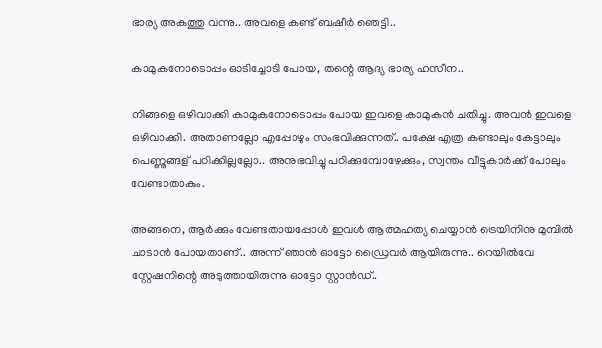ഭാര്യ അകത്തു വന്നു.. അവളെ കണ്ട് ബഷീർ ഞെട്ടി..

കാമുകനോടൊപ്പം ഓടിച്ചോടി പോയ, തന്റെ ആദ്യ ഭാര്യ ഹസീന..

നിങ്ങളെ ഒഴിവാക്കി കാമുകനോടൊപ്പം പോയ ഇവളെ കാമുകൻ ചതിച്ചു. അവൻ ഇവളെ ഒഴിവാക്കി. അതാണല്ലോ എപ്പോഴും സംഭവിക്കുന്നത്.. പക്ഷേ എത്ര കണ്ടാലും കേട്ടാലും പെണ്ണുങ്ങള് പഠിക്കില്ലല്ലോ.. അനുഭവിച്ചു പഠിക്കുമ്പോഴേക്കും, സ്വന്തം വീട്ടുകാർക്ക് പോലും വേണ്ടാതാകും.

അങ്ങനെ, ആർക്കും വേണ്ടതായപ്പോൾ ഇവൾ ആത്മഹത്യ ചെയ്യാൻ ട്രെയിനിനു മുമ്പിൽ ചാടാൻ പോയതാണ്.. അന്ന് ഞാൻ ഓട്ടോ ഡ്രൈവർ ആയിരുന്നു.. റെയിൽവേ സ്റ്റേഷനിന്റെ അടുത്തായിരുന്നു ഓട്ടോ സ്റ്റാൻഡ്..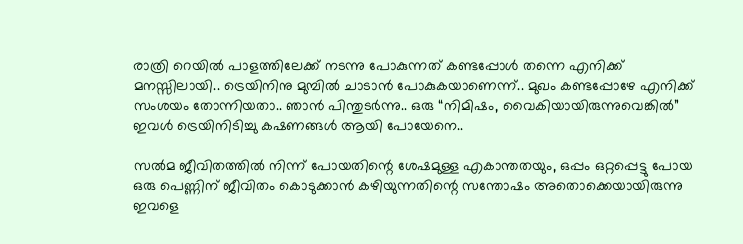രാത്രി റെയിൽ പാളത്തിലേക്ക് നടന്നു പോകുന്നത് കണ്ടപ്പോൾ തന്നെ എനിക്ക് മനസ്സിലായി.. ട്രെയിനിനു മുമ്പിൽ ചാടാൻ പോകുകയാണെന്ന്.. മുഖം കണ്ടപ്പോഴേ എനിക്ക് സംശയം തോന്നിയതാ.. ഞാൻ പിന്തുടർന്നു.. ഒരു “നിമിഷം, വൈകിയായിരുന്നുവെങ്കിൽ” ഇവൾ ട്രെയിനിടിച്ചു കഷണങ്ങൾ ആയി പോയേനെ..

സൽമ ജീവിതത്തിൽ നിന്ന് പോയതിന്റെ ശേഷമുള്ള എകാന്തതയും, ഒപ്പം ഒറ്റപ്പെട്ടു പോയ ഒരു പെണ്ണിന് ജീവിതം കൊടുക്കാൻ കഴിയുന്നതിന്റെ സന്തോഷം അതൊക്കെയായിരുന്നു ഇവളെ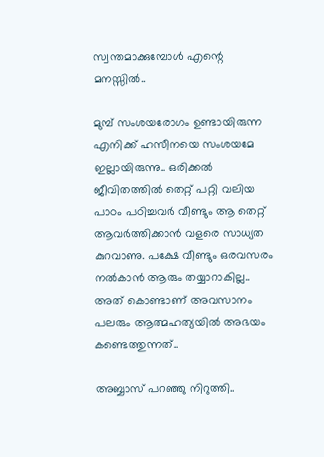സ്വന്തമാക്കുമ്പോൾ എന്റെ മനസ്സിൽ..

മുമ്പ് സംശയരോഗം ഉണ്ടായിരുന്ന എനിക്ക് ഹസീനയെ സംശയമേ ഇല്ലായിരുന്നു.. ഒരിക്കൽ ജീവിതത്തിൽ തെറ്റ് പറ്റി വലിയ പാഠം പഠിച്ചവർ വീണ്ടും ആ തെറ്റ് ആവർത്തിക്കാൻ വളരെ സാധ്യത കുറവാണു. പക്ഷേ വീണ്ടും ഒരവസരം നൽകാൻ ആരും തയ്യാറാകില്ല.. അത് കൊണ്ടാണ് അവസാനം പലരും ആത്മഹത്യയിൽ അഭയം കണ്ടെത്തുന്നത്..

അബ്ബാസ് പറഞ്ഞു നിറുത്തി..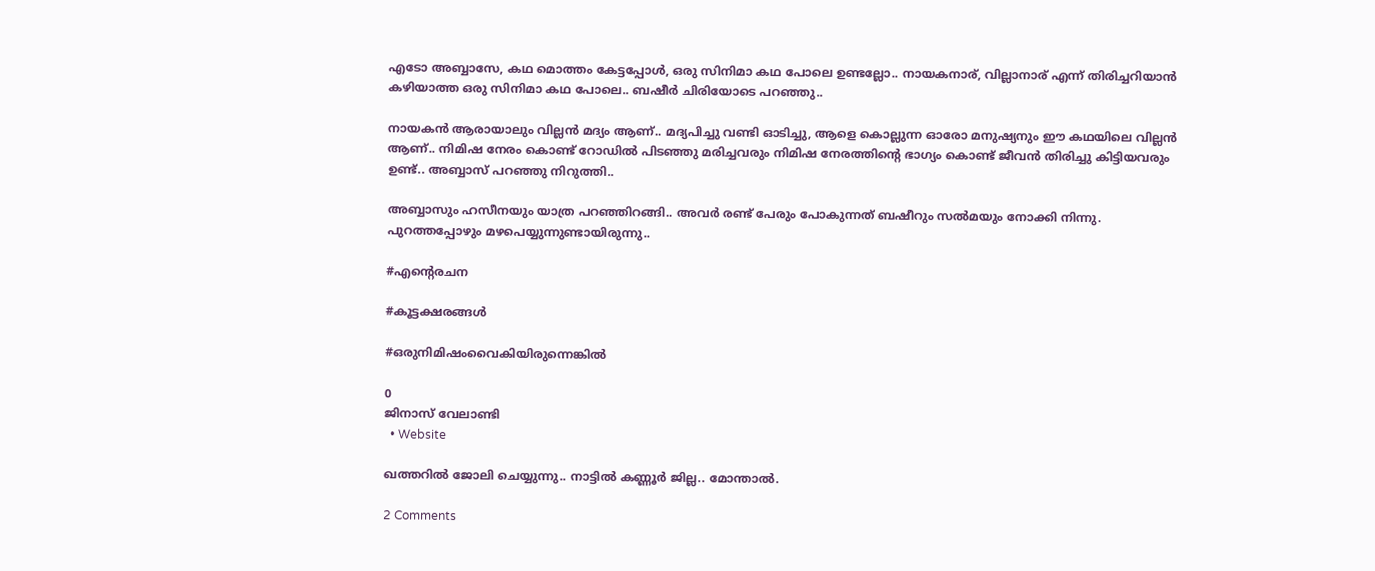എടോ അബ്ബാസേ, കഥ മൊത്തം കേട്ടപ്പോൾ, ഒരു സിനിമാ കഥ പോലെ ഉണ്ടല്ലോ.. നായകനാര്, വില്ലാനാര് എന്ന് തിരിച്ചറിയാൻ കഴിയാത്ത ഒരു സിനിമാ കഥ പോലെ.. ബഷീർ ചിരിയോടെ പറഞ്ഞു..

നായകൻ ആരായാലും വില്ലൻ മദ്യം ആണ്.. മദ്യപിച്ചു വണ്ടി ഓടിച്ചു, ആളെ കൊല്ലുന്ന ഓരോ മനുഷ്യനും ഈ കഥയിലെ വില്ലൻ ആണ്.. നിമിഷ നേരം കൊണ്ട് റോഡിൽ പിടഞ്ഞു മരിച്ചവരും നിമിഷ നേരത്തിന്റെ ഭാഗ്യം കൊണ്ട് ജീവൻ തിരിച്ചു കിട്ടിയവരും ഉണ്ട്.. അബ്ബാസ് പറഞ്ഞു നിറുത്തി..

അബ്ബാസും ഹസീനയും യാത്ര പറഞ്ഞിറങ്ങി.. അവർ രണ്ട് പേരും പോകുന്നത് ബഷീറും സൽമയും നോക്കി നിന്നു. പുറത്തപ്പോഴും മഴപെയ്യുന്നുണ്ടായിരുന്നു..

#എന്റെരചന

#കൂട്ടക്ഷരങ്ങൾ

#ഒരുനിമിഷംവൈകിയിരുന്നെങ്കിൽ

0
ജിനാസ് വേലാണ്ടി
  • Website

ഖത്തറിൽ ജോലി ചെയ്യുന്നു.. നാട്ടിൽ കണ്ണൂർ ജില്ല.. മോന്താൽ.

2 Comments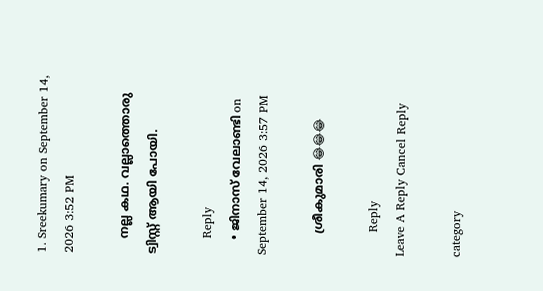1. Sreekumary on September 14, 2026 3:52 PM

    നല്ല കഥ. വല്ലാത്തൊരു ട്വിസ്റ്റ് ആയി പോയി.

    Reply
    • ജിനാസ് വേലാണ്ടി on September 14, 2026 3:57 PM

      ശ്രീകുമാരി 😂😂😂

      Reply
Leave A Reply Cancel Reply

category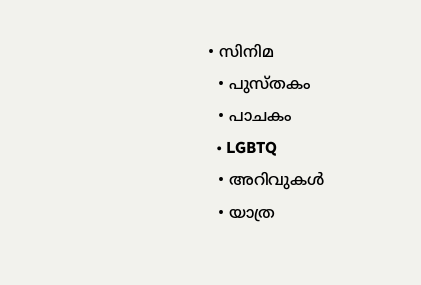• സിനിമ
  • പുസ്‌തകം
  • പാചകം
  • LGBTQ
  • അറിവുകൾ
  • യാത്ര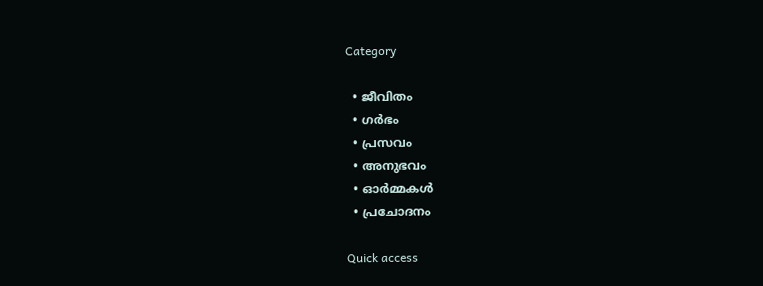Category

  • ജീവിതം
  • ഗർഭം
  • പ്രസവം
  • അനുഭവം
  • ഓർമ്മകൾ
  • പ്രചോദനം

Quick access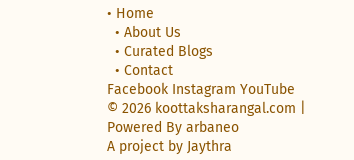• Home
  • About Us
  • Curated Blogs
  • Contact
Facebook Instagram YouTube
© 2026 koottaksharangal.com | Powered By arbaneo
A project by Jaythra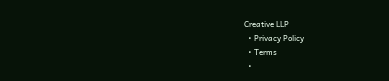Creative LLP
  • Privacy Policy
  • Terms
  •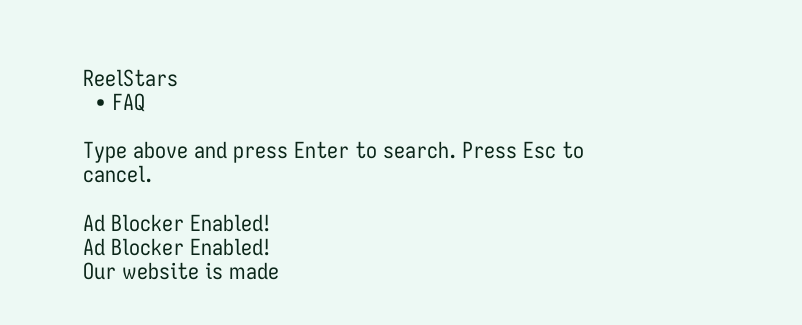ReelStars
  • FAQ

Type above and press Enter to search. Press Esc to cancel.

Ad Blocker Enabled!
Ad Blocker Enabled!
Our website is made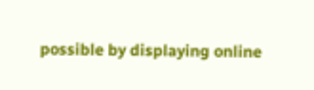possible by displaying online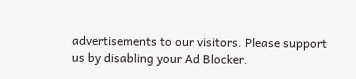advertisements to our visitors. Please support us by disabling your Ad Blocker.